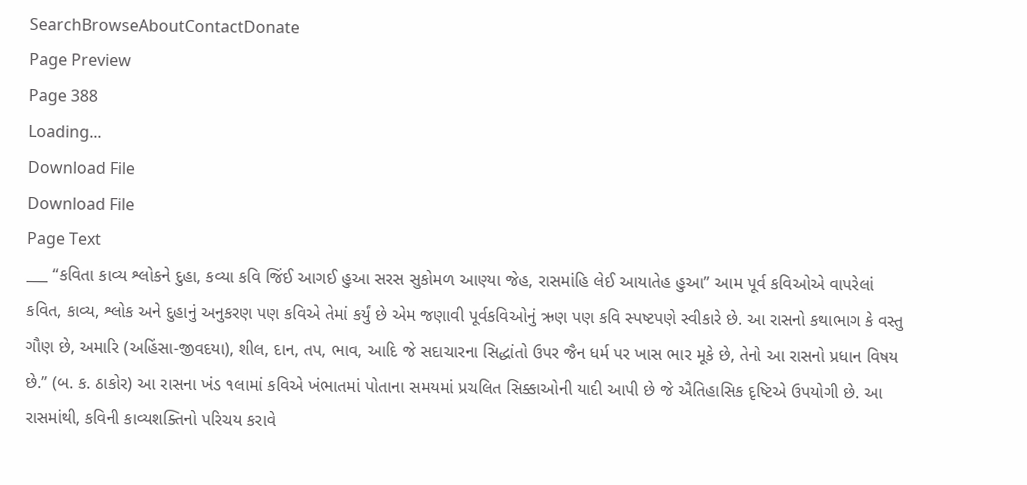SearchBrowseAboutContactDonate
Page Preview
Page 388
Loading...
Download File
Download File
Page Text
___ “કવિતા કાવ્ય શ્લોકને દુહા, કવ્યા કવિ જિંઈ આગઈ હુઆ સરસ સુકોમળ આણ્યા જેહ, રાસમાંહિ લેઈ આયાતેહ હુઆ” આમ પૂર્વ કવિઓએ વાપરેલાં કવિત, કાવ્ય, શ્લોક અને દુહાનું અનુકરણ પણ કવિએ તેમાં કર્યું છે એમ જણાવી પૂર્વકવિઓનું ઋણ પણ કવિ સ્પષ્ટપણે સ્વીકારે છે. આ રાસનો કથાભાગ કે વસ્તુ ગૌણ છે, અમારિ (અહિંસા-જીવદયા), શીલ, દાન, તપ, ભાવ, આદિ જે સદાચારના સિદ્ધાંતો ઉપર જૈન ધર્મ પર ખાસ ભાર મૂકે છે, તેનો આ રાસનો પ્રધાન વિષય છે.” (બ. ક. ઠાકોર) આ રાસના ખંડ ૧લામાં કવિએ ખંભાતમાં પોતાના સમયમાં પ્રચલિત સિક્કાઓની યાદી આપી છે જે ઐતિહાસિક દૃષ્ટિએ ઉપયોગી છે. આ રાસમાંથી, કવિની કાવ્યશક્તિનો પરિચય કરાવે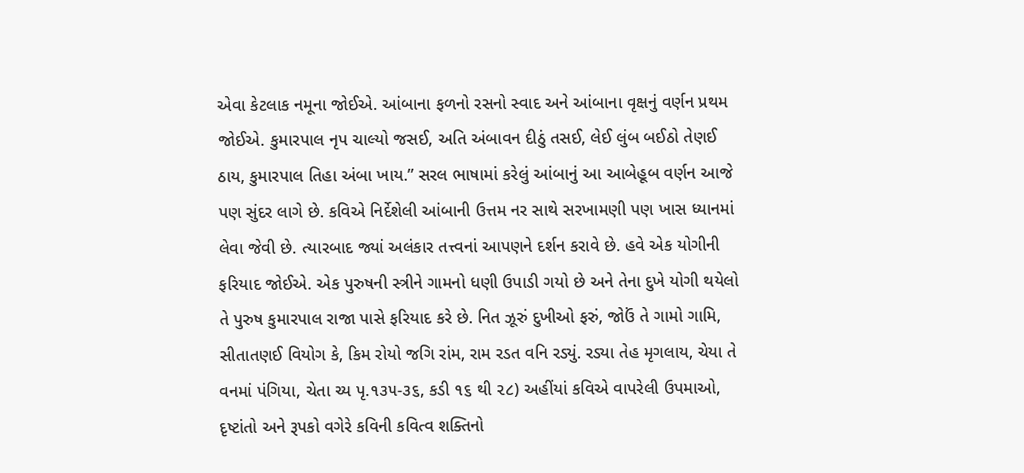એવા કેટલાક નમૂના જોઈએ. આંબાના ફળનો રસનો સ્વાદ અને આંબાના વૃક્ષનું વર્ણન પ્રથમ જોઈએ. કુમારપાલ નૃપ ચાલ્યો જસઈ, અતિ અંબાવન દીઠું તસઈ, લેઈ લુંબ બઈઠો તેણઈ ઠાય, કુમારપાલ તિહા અંબા ખાય.” સરલ ભાષામાં કરેલું આંબાનું આ આબેહૂબ વર્ણન આજે પણ સુંદર લાગે છે. કવિએ નિર્દેશેલી આંબાની ઉત્તમ નર સાથે સરખામણી પણ ખાસ ધ્યાનમાં લેવા જેવી છે. ત્યારબાદ જ્યાં અલંકાર તત્ત્વનાં આપણને દર્શન કરાવે છે. હવે એક યોગીની ફરિયાદ જોઈએ. એક પુરુષની સ્ત્રીને ગામનો ધણી ઉપાડી ગયો છે અને તેના દુખે યોગી થયેલો તે પુરુષ કુમારપાલ રાજા પાસે ફરિયાદ કરે છે. નિત ઝૂરું દુખીઓ ફરું, જોઉં તે ગામો ગામિ, સીતાતણઈ વિયોગ કે, કિમ રોયો જગિ રાંમ, રામ રડત વનિ રડ્યું. રડ્યા તેહ મૃગલાય, ચેયા તે વનમાં પંગિયા, ચેતા ચ્ય પૃ.૧૩૫-૩૬, કડી ૧૬ થી ૨૮) અહીંયાં કવિએ વાપરેલી ઉપમાઓ, દૃષ્ટાંતો અને રૂપકો વગેરે કવિની કવિત્વ શક્તિનો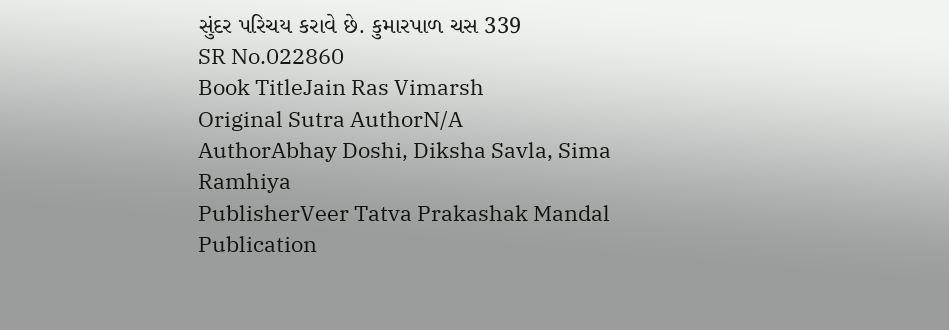સુંદર પરિચય કરાવે છે. કુમારપાળ ચસ 339
SR No.022860
Book TitleJain Ras Vimarsh
Original Sutra AuthorN/A
AuthorAbhay Doshi, Diksha Savla, Sima Ramhiya
PublisherVeer Tatva Prakashak Mandal
Publication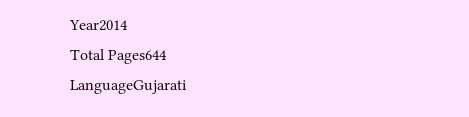Year2014
Total Pages644
LanguageGujarati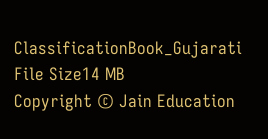ClassificationBook_Gujarati
File Size14 MB
Copyright © Jain Education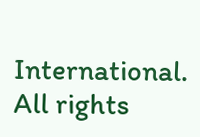International. All rights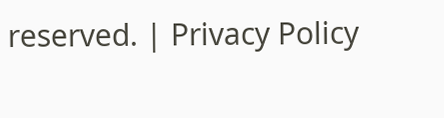reserved. | Privacy Policy